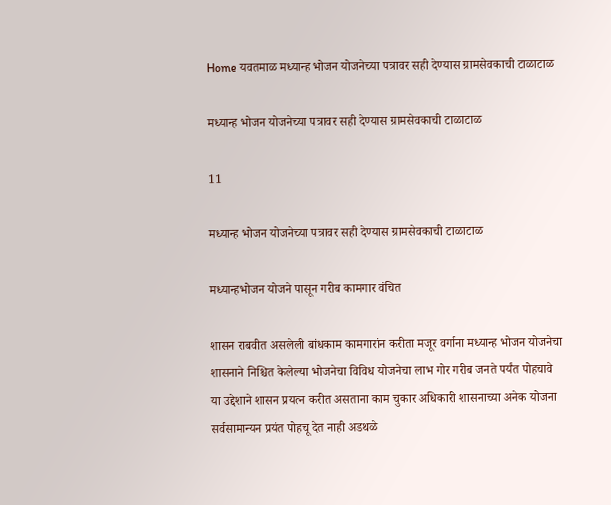Home यवतमाळ मध्यान्ह भोजन योजनेच्या पत्रावर सही देण्यास ग्रामसेवकाची टाळाटाळ

मध्यान्ह भोजन योजनेच्या पत्रावर सही देण्यास ग्रामसेवकाची टाळाटाळ

11

मध्यान्ह भोजन योजनेच्या पत्रावर सही देण्यास ग्रामसेवकाची टाळाटाळ

मध्यान्हभोजन योजने पासून गरीब कामगार वंचित

शासन राबवीत असलेली बांधकाम कामगारांन करीता मजूर वर्गाना मध्यान्ह भोजन योजनेचा शासनाने निश्चित केलेल्या भोजनेचा विविध योजनेचा लाभ गोर गरीब जनते पर्यंत पोहचावे या उद्देशाने शासन प्रयत्न करीत असताना काम चुकार अधिकारी शासनाच्या अनेक योजना सर्वसामान्यन प्रयंत पोहचू देत नाही अडथळे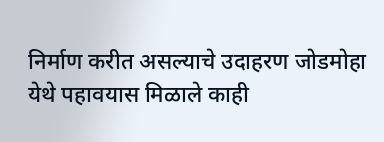निर्माण करीत असल्याचे उदाहरण जोडमोहा येथे पहावयास मिळाले काही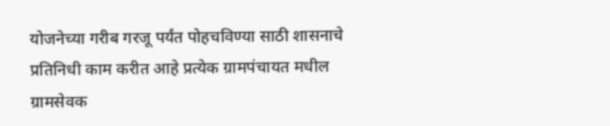योजनेच्या गरीब गरजू पर्यंत पोहचविण्या साठी शासनाचे प्रतिनिधी काम करीत आहे प्रत्येक ग्रामपंचायत मधील ग्रामसेवक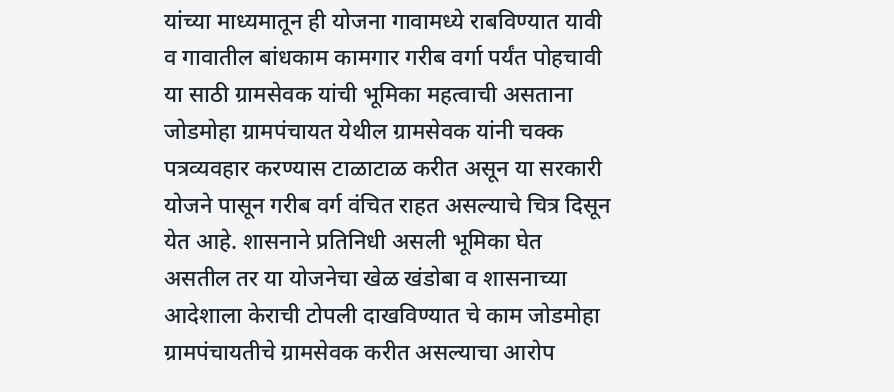यांच्या माध्यमातून ही योजना गावामध्ये राबविण्यात यावी व गावातील बांधकाम कामगार गरीब वर्गा पर्यंत पोहचावी या साठी ग्रामसेवक यांची भूमिका महत्वाची असताना जोडमोहा ग्रामपंचायत येथील ग्रामसेवक यांनी चक्क पत्रव्यवहार करण्यास टाळाटाळ करीत असून या सरकारी योजने पासून गरीब वर्ग वंचित राहत असल्याचे चित्र दिसून येत आहे. शासनाने प्रतिनिधी असली भूमिका घेत असतील तर या योजनेचा खेळ खंडोबा व शासनाच्या आदेशाला केराची टोपली दाखविण्यात चे काम जोडमोहा ग्रामपंचायतीचे ग्रामसेवक करीत असल्याचा आरोप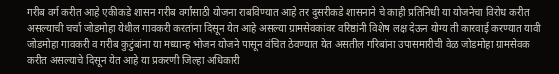गरीब वर्ग करीत आहे एकीकडे शासन गरीब वर्गांसाठी योजना राबविण्यात आहे तर दुसरीकडे शासनाने चे काही प्रतिनिधी या योजनेचा विरोध करीत असल्याची चर्चा जोडमोहा येथील गावकरी करतांना दिसून येत आहे असल्या ग्रामसेवकांवर वरिष्ठांनी विशेष लक्ष देऊन योग्य ती कारवाई करण्यात यावी
जोडमोहा गावकरी व गरीब कुटुंबांना या मध्यान्ह भोजन योजने पासून वंचित ठेवण्यात येत असतील गरिबांना उपासमारीची वेळ जोडमोहा ग्रामसेवक करीत असल्याचे दिसून येत आहे या प्रकरणी जिल्हा अधिकारी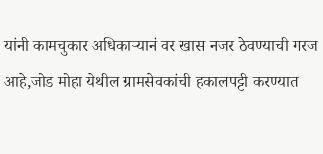यांनी कामचुकार अधिकाऱ्यानं वर खास नजर ठेवण्याची गरज आहे,जोड मोहा येथील ग्रामसेवकांची हकालपट्टी करण्यात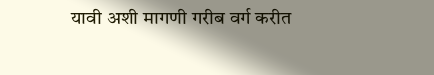यावी अशी मागणी गरीब वर्ग करीत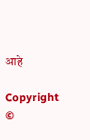आहे

Copyright ©